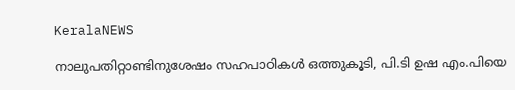KeralaNEWS

നാലുപതിറ്റാണ്ടിനുശേഷം സഹപാഠികള്‍ ഒത്തുകൂടി, പി.ടി ഉഷ എം.പിയെ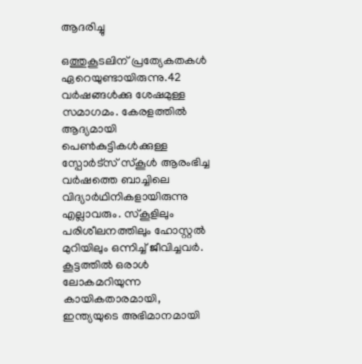ആദരിച്ചു

ഒത്തുകൂടലിന് പ്രത്യേകതകൾ ഏറെയുണ്ടായിരുന്നു.42 വർഷങ്ങൾക്കു ശേഷമുള്ള സമാഗമം. കേരളത്തിൽ ആദ്യമായി പെൺകുട്ടികൾക്കുള്ള സ്പോർട്സ് സ്കൂൾ ആരംഭിച്ച വർഷത്തെ ബാച്ചിലെ വിദ്യാർഥിനികളായിരുന്നു എല്ലാവരും. സ്കൂളിലും പരിശീലനത്തിലും ഹോസ്റ്റൽ മുറിയിലും ഒന്നിച്ച് ജീവിച്ചവർ. കൂട്ടത്തിൽ ഒരാൾ ലോകമറിയുന്ന കായികതാരമായി, ഇന്ത്യയുടെ അഭിമാനമായി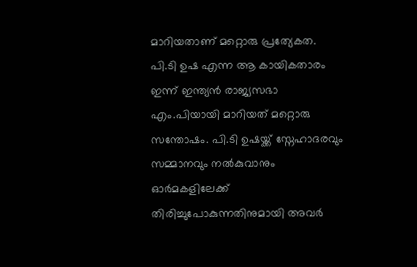മാറിയതാണ് മറ്റൊരു പ്രത്യേകത. പി.ടി ഉഷ എന്ന ആ കായികതാരം ഇന്ന് ഇന്ത്യൻ രാജ്യസഭാ എം.പിയായി മാറിയത് മറ്റൊരു സന്തോഷം. പി.ടി ഉഷയ്ക്ക് സ്നേഹാദരവും സമ്മാനവും നൽകുവാനും ഓർമകളിലേക്ക് തിരിച്ചുപോകുന്നതിനുമായി അവർ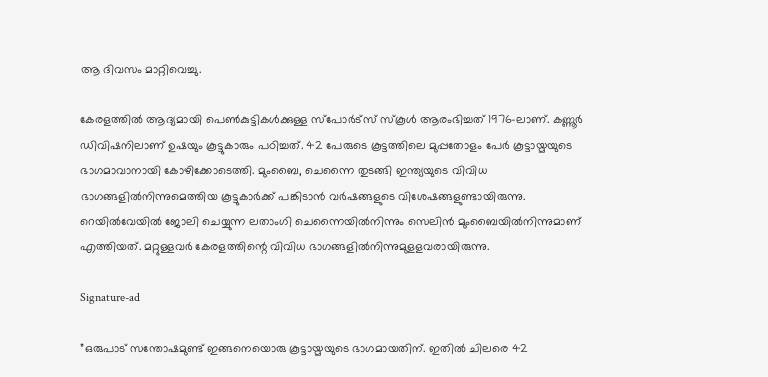ആ ദിവസം മാറ്റിവെച്ചു.

കേരളത്തിൽ ആദ്യമായി പെൺകുട്ടികൾക്കുള്ള സ്പോർട്സ് സ്കൂൾ ആരംഭിച്ചത് 1976-ലാണ്. കണ്ണൂർ ഡിവിഷനിലാണ് ഉഷയും കൂട്ടുകാരും പഠിച്ചത്. 42 പേരുടെ കൂട്ടത്തിലെ മുപ്പതോളം പേർ കൂട്ടായ്മയുടെ ഭാഗമാവാനായി കോഴിക്കോടെത്തി. മുംബൈ, ചെന്നൈ തുടങ്ങി ഇന്ത്യയുടെ വിവിധ ഭാഗങ്ങളിൽനിന്നുമെത്തിയ കൂട്ടുകാർക്ക് പങ്കിടാൻ വർഷങ്ങളുടെ വിശേഷങ്ങളുണ്ടായിരുന്നു. റെയിൽവേയിൽ ജോലി ചെയ്യുന്ന ലതാംഗി ചെന്നൈയിൽനിന്നും സെലിൻ മുംബൈയിൽനിന്നുമാണ് എത്തിയത്. മറ്റുള്ളവർ കേരളത്തിന്റെ വിവിധ ഭാഗങ്ങളിൽനിന്നുമുളളവരായിരുന്നു.

Signature-ad

”ഒരുപാട് സന്തോഷമുണ്ട് ഇങ്ങനെയൊരു കൂട്ടായ്മയുടെ ഭാഗമായതിന്. ഇതിൽ ചിലരെ 42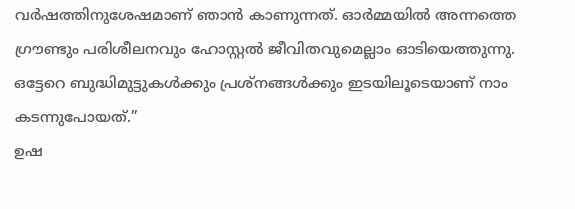വർഷത്തിനുശേഷമാണ് ഞാൻ കാണുന്നത്. ഓർമ്മയിൽ അന്നത്തെ ഗ്രൗണ്ടും പരിശീലനവും ഹോസ്റ്റൽ ജീവിതവുമെല്ലാം ഓടിയെത്തുന്നു. ഒട്ടേറെ ബുദ്ധിമുട്ടുകൾക്കും പ്രശ്നങ്ങൾക്കും ഇടയിലൂടെയാണ് നാം കടന്നുപോയത്.”
ഉഷ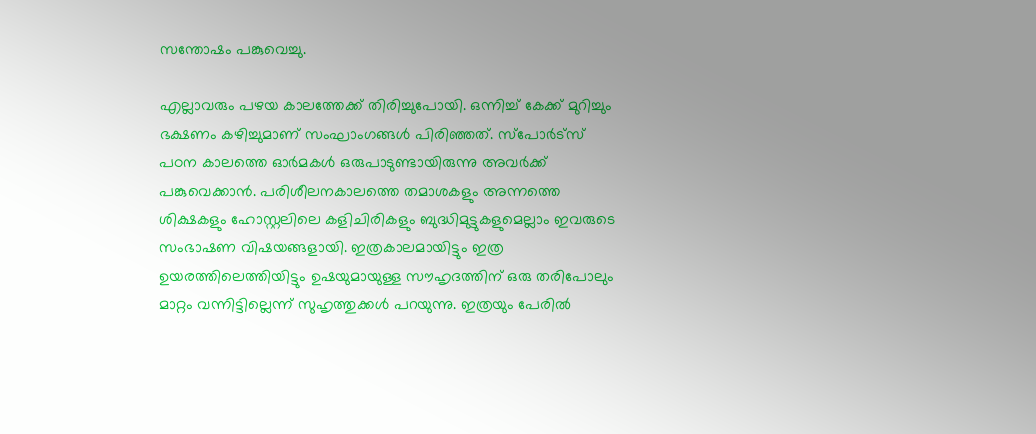സന്തോഷം പങ്കുവെച്ചു.

എല്ലാവരും പഴയ കാലത്തേക്ക് തിരിച്ചുപോയി. ഒന്നിച്ച് കേക്ക് മുറിച്ചും ഭക്ഷണം കഴിച്ചുമാണ് സംഘാംഗങ്ങൾ പിരിഞ്ഞത്. സ്പോർട്സ് പഠന കാലത്തെ ഓർമകൾ ഒരുപാടുണ്ടായിരുന്നു അവർക്ക് പങ്കുവെക്കാൻ. പരിശീലനകാലത്തെ തമാശകളും അന്നത്തെ ശിക്ഷകളും ഹോസ്റ്റലിലെ കളിചിരികളും ബുദ്ധിമുട്ടുകളുമെല്ലാം ഇവരുടെ സംഭാഷണ വിഷയങ്ങളായി. ഇത്രകാലമായിട്ടും ഇത്ര ഉയരത്തിലെത്തിയിട്ടും ഉഷയുമായുള്ള സൗഹൃദത്തിന് ഒരു തരിപോലും മാറ്റം വന്നിട്ടില്ലെന്ന് സുഹൃത്തുക്കൾ പറയുന്നു. ഇത്രയും പേരിൽ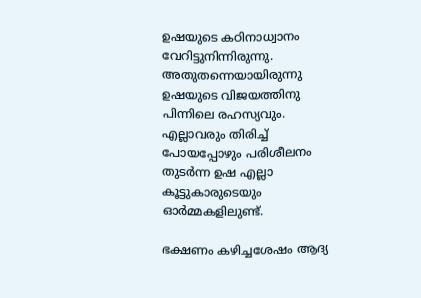ഉഷയുടെ കഠിനാധ്വാനം വേറിട്ടുനിന്നിരുന്നു. അതുതന്നെയായിരുന്നു ഉഷയുടെ വിജയത്തിനു പിന്നിലെ രഹസ്യവും. എല്ലാവരും തിരിച്ച് പോയപ്പോഴും പരിശീലനം തുടർന്ന ഉഷ എല്ലാ കൂട്ടുകാരുടെയും ഓർമ്മകളിലുണ്ട്.

ഭക്ഷണം കഴിച്ചശേഷം ആദ്യ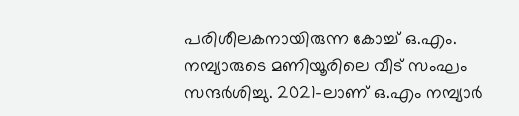പരിശീലകനായിരുന്ന കോച്ച് ഒ.എം. നമ്പ്യാരുടെ മണിയൂരിലെ വീട് സംഘം സന്ദർശിച്ചു. 2021-ലാണ് ഒ.എം നമ്പ്യാർ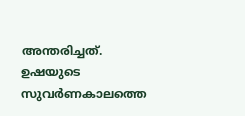അന്തരിച്ചത്. ഉഷയുടെ സുവർണകാലത്തെ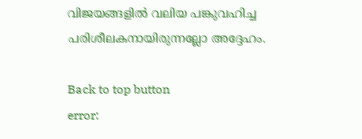വിജയങ്ങളിൽ വലിയ പങ്കുവഹിച്ച പരിശീലകനായിരുന്നല്ലോ അദ്ദേഹം.

Back to top button
error: